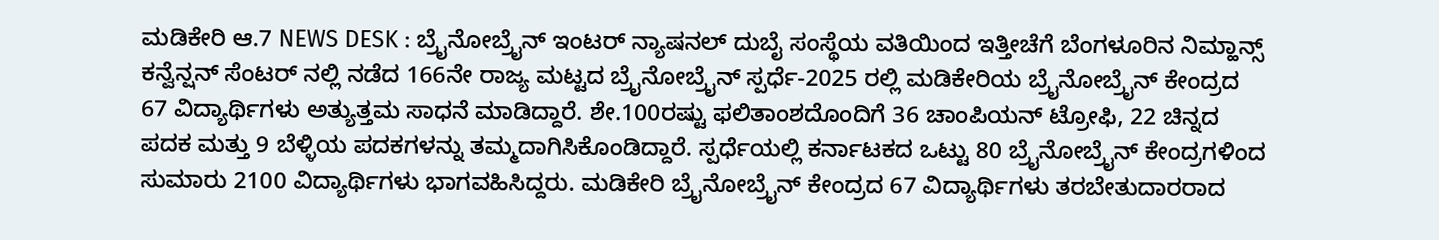ಮಡಿಕೇರಿ ಆ.7 NEWS DESK : ಬ್ರೈನೋಬ್ರೈನ್ ಇಂಟರ್ ನ್ಯಾಷನಲ್ ದುಬೈ ಸಂಸ್ಥೆಯ ವತಿಯಿಂದ ಇತ್ತೀಚೆಗೆ ಬೆಂಗಳೂರಿನ ನಿಮ್ಹಾನ್ಸ್ ಕನ್ವೆನ್ಷನ್ ಸೆಂಟರ್ ನಲ್ಲಿ ನಡೆದ 166ನೇ ರಾಜ್ಯ ಮಟ್ಟದ ಬ್ರೈನೋಬ್ರೈನ್ ಸ್ಪರ್ಧೆ-2025 ರಲ್ಲಿ ಮಡಿಕೇರಿಯ ಬ್ರೈನೋಬ್ರೈನ್ ಕೇಂದ್ರದ 67 ವಿದ್ಯಾರ್ಥಿಗಳು ಅತ್ಯುತ್ತಮ ಸಾಧನೆ ಮಾಡಿದ್ದಾರೆ. ಶೇ.100ರಷ್ಟು ಫಲಿತಾಂಶದೊಂದಿಗೆ 36 ಚಾಂಪಿಯನ್ ಟ್ರೋಫಿ, 22 ಚಿನ್ನದ ಪದಕ ಮತ್ತು 9 ಬೆಳ್ಳಿಯ ಪದಕಗಳನ್ನು ತಮ್ಮದಾಗಿಸಿಕೊಂಡಿದ್ದಾರೆ. ಸ್ಪರ್ಧೆಯಲ್ಲಿ ಕರ್ನಾಟಕದ ಒಟ್ಟು 80 ಬ್ರೈನೋಬ್ರೈನ್ ಕೇಂದ್ರಗಳಿಂದ ಸುಮಾರು 2100 ವಿದ್ಯಾರ್ಥಿಗಳು ಭಾಗವಹಿಸಿದ್ದರು. ಮಡಿಕೇರಿ ಬ್ರೈನೋಬ್ರೈನ್ ಕೇಂದ್ರದ 67 ವಿದ್ಯಾರ್ಥಿಗಳು ತರಬೇತುದಾರರಾದ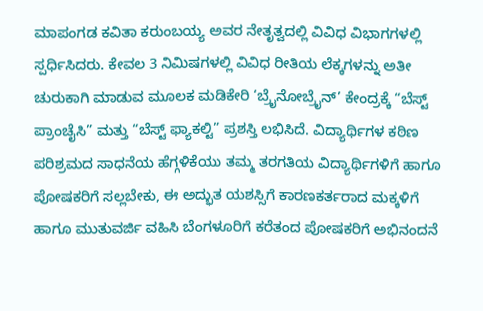ಮಾಪಂಗಡ ಕವಿತಾ ಕರುಂಬಯ್ಯ ಅವರ ನೇತೃತ್ವದಲ್ಲಿ ವಿವಿಧ ವಿಭಾಗಗಳಲ್ಲಿ ಸ್ಪರ್ಧಿಸಿದರು. ಕೇವಲ 3 ನಿಮಿಷಗಳಲ್ಲಿ ವಿವಿಧ ರೀತಿಯ ಲೆಕ್ಕಗಳನ್ನು ಅತೀ ಚುರುಕಾಗಿ ಮಾಡುವ ಮೂಲಕ ಮಡಿಕೇರಿ ‘ಬ್ರೈನೋಬ್ರೈನ್’ ಕೇಂದ್ರಕ್ಕೆ “ಬೆಸ್ಟ್ ಪ್ರಾಂಚೈಸಿ” ಮತ್ತು “ಬೆಸ್ಟ್ ಫ್ಯಾಕಲ್ಟಿ” ಪ್ರಶಸ್ತಿ ಲಭಿಸಿದೆ. ವಿದ್ಯಾರ್ಥಿಗಳ ಕಠಿಣ ಪರಿಶ್ರಮದ ಸಾಧನೆಯ ಹೆಗ್ಗಳಿಕೆಯು ತಮ್ಮ ತರಗತಿಯ ವಿದ್ಯಾರ್ಥಿಗಳಿಗೆ ಹಾಗೂ ಪೋಷಕರಿಗೆ ಸಲ್ಲಬೇಕು, ಈ ಅದ್ಭುತ ಯಶಸ್ಸಿಗೆ ಕಾರಣಕರ್ತರಾದ ಮಕ್ಕಳಿಗೆ ಹಾಗೂ ಮುತುವರ್ಜಿ ವಹಿಸಿ ಬೆಂಗಳೂರಿಗೆ ಕರೆತಂದ ಪೋಷಕರಿಗೆ ಅಭಿನಂದನೆ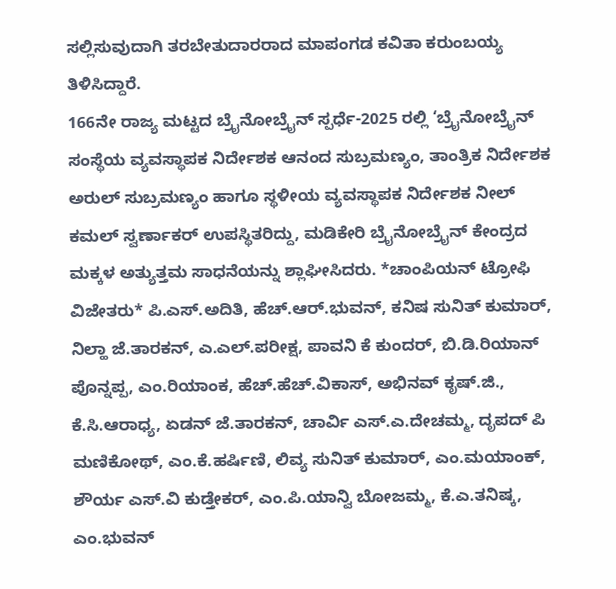ಸಲ್ಲಿಸುವುದಾಗಿ ತರಬೇತುದಾರರಾದ ಮಾಪಂಗಡ ಕವಿತಾ ಕರುಂಬಯ್ಯ ತಿಳಿಸಿದ್ದಾರೆ.
166ನೇ ರಾಜ್ಯ ಮಟ್ಟದ ಬ್ರೈನೋಬ್ರೈನ್ ಸ್ಪರ್ಧೆ-2025 ರಲ್ಲಿ ‘ಬ್ರೈನೋಬ್ರೈನ್ ಸಂಸ್ಥೆಯ ವ್ಯವಸ್ಥಾಪಕ ನಿರ್ದೇಶಕ ಆನಂದ ಸುಬ್ರಮಣ್ಯಂ, ತಾಂತ್ರಿಕ ನಿರ್ದೇಶಕ ಅರುಲ್ ಸುಬ್ರಮಣ್ಯಂ ಹಾಗೂ ಸ್ಥಳೀಯ ವ್ಯವಸ್ಥಾಪಕ ನಿರ್ದೇಶಕ ನೀಲ್ ಕಮಲ್ ಸ್ವರ್ಣಾಕರ್ ಉಪಸ್ಥಿತರಿದ್ದು, ಮಡಿಕೇರಿ ಬ್ರೈನೋಬ್ರೈನ್ ಕೇಂದ್ರದ ಮಕ್ಕಳ ಅತ್ಯುತ್ತಮ ಸಾಧನೆಯನ್ನು ಶ್ಲಾಘೀಸಿದರು. *ಚಾಂಪಿಯನ್ ಟ್ರೋಫಿ ವಿಜೇತರು* ಪಿ.ಎಸ್.ಅದಿತಿ, ಹೆಚ್.ಆರ್.ಭುವನ್, ಕನಿಷ ಸುನಿತ್ ಕುಮಾರ್, ನಿಲ್ಹಾ ಜೆ.ತಾರಕನ್, ಎ.ಎಲ್.ಪರೀಕ್ಷ, ಪಾವನಿ ಕೆ ಕುಂದರ್, ಬಿ.ಡಿ.ರಿಯಾನ್ ಪೊನ್ನಪ್ಪ, ಎಂ.ರಿಯಾಂಕ, ಹೆಚ್.ಹೆಚ್.ವಿಕಾಸ್, ಅಭಿನವ್ ಕೃಷ್.ಜಿ., ಕೆ.ಸಿ.ಆರಾಧ್ಯ, ಏಡನ್ ಜೆ.ತಾರಕನ್, ಚಾರ್ವಿ ಎಸ್.ಎ.ದೇಚಮ್ಮ, ದೃಪದ್ ಪಿ ಮಣಿಕೋಥ್, ಎಂ.ಕೆ.ಹರ್ಷಿಣಿ, ಲಿವ್ಯ ಸುನಿತ್ ಕುಮಾರ್, ಎಂ.ಮಯಾಂಕ್, ಶೌರ್ಯ ಎಸ್.ವಿ ಕುಡ್ತೇಕರ್, ಎಂ.ಪಿ.ಯಾನ್ವಿ ಬೋಜಮ್ಮ, ಕೆ.ಎ.ತನಿಷ್ಕ, ಎಂ.ಭುವನ್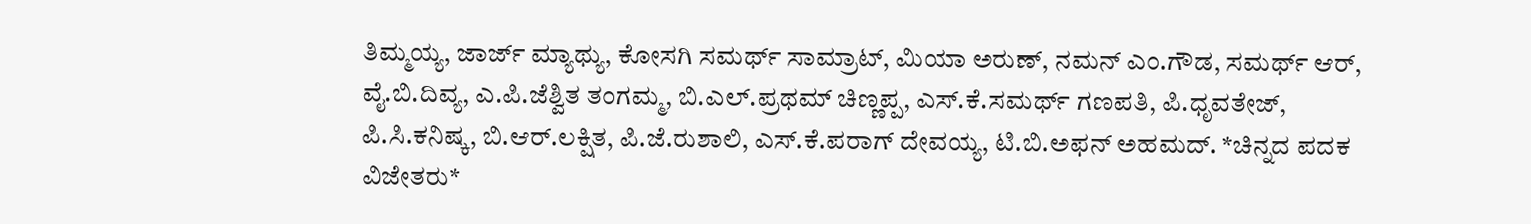ತಿಮ್ಮಯ್ಯ, ಜಾರ್ಜ್ ಮ್ಯಾಥ್ಯು, ಕೋಸಗಿ ಸಮರ್ಥ್ ಸಾಮ್ರಾಟ್, ಮಿಯಾ ಅರುಣ್, ನಮನ್ ಎಂ.ಗೌಡ, ಸಮರ್ಥ್ ಆರ್, ವೈ.ಬಿ.ದಿವ್ಯ, ಎ.ಪಿ.ಜೆಶ್ವಿತ ತಂಗಮ್ಮ, ಬಿ.ಎಲ್.ಪ್ರಥಮ್ ಚಿಣ್ಣಪ್ಪ, ಎಸ್.ಕೆ.ಸಮರ್ಥ್ ಗಣಪತಿ, ಪಿ.ಧೃವತೇಜ್, ಪಿ.ಸಿ.ಕನಿಷ್ಕ, ಬಿ.ಆರ್.ಲಕ್ಷಿತ, ಪಿ.ಜೆ.ರುಶಾಲಿ, ಎಸ್.ಕೆ.ಪರಾಗ್ ದೇವಯ್ಯ, ಟಿ.ಬಿ.ಅಫನ್ ಅಹಮದ್. *ಚಿನ್ನದ ಪದಕ ವಿಜೇತರು*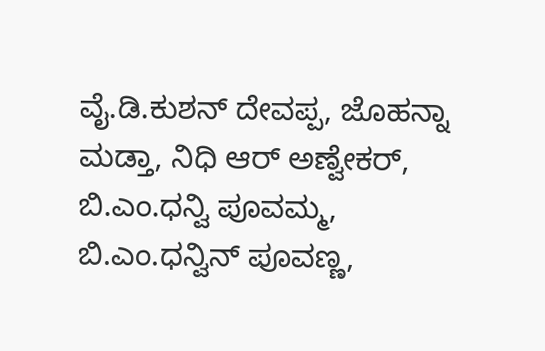ವೈ.ಡಿ.ಕುಶನ್ ದೇವಪ್ಪ, ಜೊಹನ್ನಾ ಮಡ್ತಾ, ನಿಧಿ ಆರ್ ಅಣ್ವೇಕರ್, ಬಿ.ಎಂ.ಧನ್ವಿ ಪೂವಮ್ಮ, ಬಿ.ಎಂ.ಧನ್ವಿನ್ ಪೂವಣ್ಣ,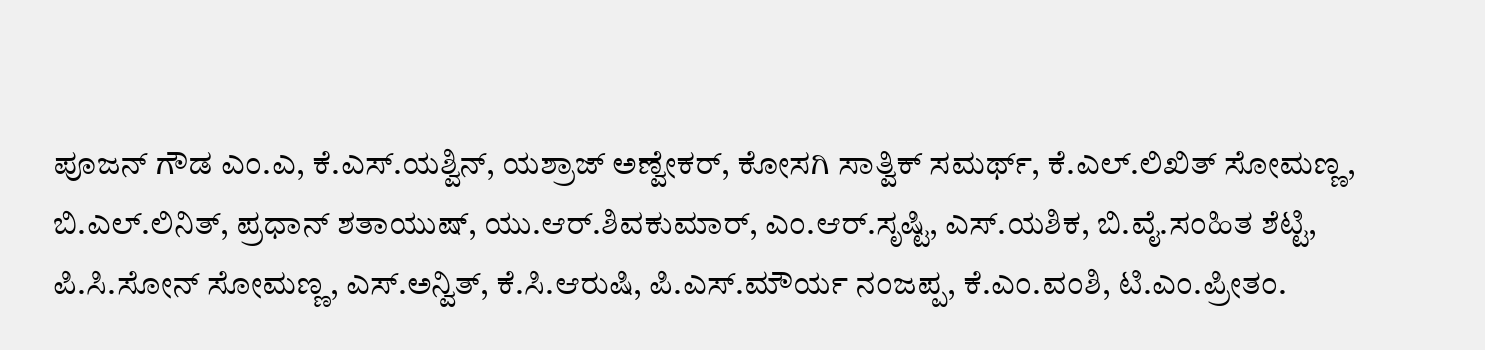ಪೂಜನ್ ಗೌಡ ಎಂ.ಎ, ಕೆ.ಎಸ್.ಯಶ್ವಿನ್, ಯಶ್ರಾಜ್ ಅಣ್ವೇಕರ್, ಕೋಸಗಿ ಸಾತ್ವಿಕ್ ಸಮರ್ಥ್, ಕೆ.ಎಲ್.ಲಿಖಿತ್ ಸೋಮಣ್ಣ, ಬಿ.ಎಲ್.ಲಿನಿತ್, ಪ್ರಧಾನ್ ಶತಾಯುಷ್, ಯು.ಆರ್.ಶಿವಕುಮಾರ್, ಎಂ.ಆರ್.ಸೃಷ್ಟಿ, ಎಸ್.ಯಶಿಕ, ಬಿ.ವೈ.ಸಂಹಿತ ಶೆಟ್ಟಿ, ಪಿ.ಸಿ.ಸೋನ್ ಸೋಮಣ್ಣ, ಎಸ್.ಅನ್ವಿತ್, ಕೆ.ಸಿ.ಆರುಷಿ, ಪಿ.ಎಸ್.ಮೌರ್ಯ ನಂಜಪ್ಪ, ಕೆ.ಎಂ.ವಂಶಿ, ಟಿ.ಎಂ.ಪ್ರೀತಂ.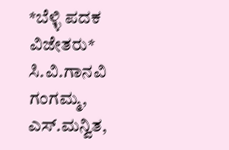*ಬೆಳ್ಳಿ ಪದಕ ವಿಜೇತರು* ಸಿ.ವಿ.ಗಾನವಿ ಗಂಗಮ್ಮ, ಎಸ್.ಮನ್ವಿತ,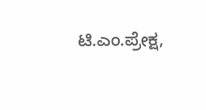ಟಿ.ಎಂ.ಪ್ರೇಕ್ಷ,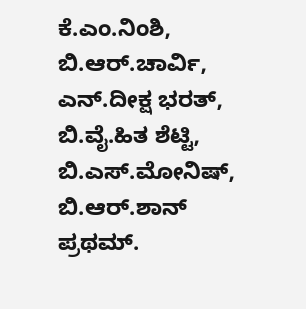ಕೆ.ಎಂ.ನಿಂಶಿ, ಬಿ.ಆರ್.ಚಾರ್ವಿ, ಎನ್.ದೀಕ್ಷ ಭರತ್, ಬಿ.ವೈ.ಹಿತ ಶೆಟ್ಟಿ, ಬಿ.ಎಸ್.ಮೋನಿಷ್, ಬಿ.ಆರ್.ಶಾನ್ ಪ್ರಥಮ್.